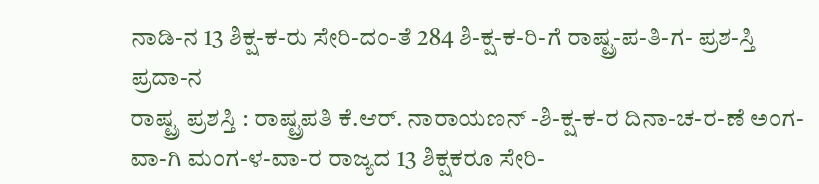ನಾಡಿ-ನ 13 ಶಿಕ್ಷ-ಕ-ರು ಸೇರಿ-ದಂ-ತೆ 284 ಶಿ-ಕ್ಷ-ಕ-ರಿ-ಗೆ ರಾಷ್ಟ್ರ-ಪ-ತಿ-ಗ- ಪ್ರಶ-ಸ್ತಿ ಪ್ರದಾ-ನ
ರಾಷ್ಟ್ರ ಪ್ರಶಸ್ತಿ : ರಾಷ್ಟ್ರಪತಿ ಕೆ.ಆರ್. ನಾರಾಯಣನ್ -ಶಿ-ಕ್ಷ-ಕ-ರ ದಿನಾ-ಚ-ರ-ಣೆ ಅಂಗ-ವಾ-ಗಿ ಮಂಗ-ಳ-ವಾ-ರ ರಾಜ್ಯದ 13 ಶಿಕ್ಷಕರೂ ಸೇರಿ-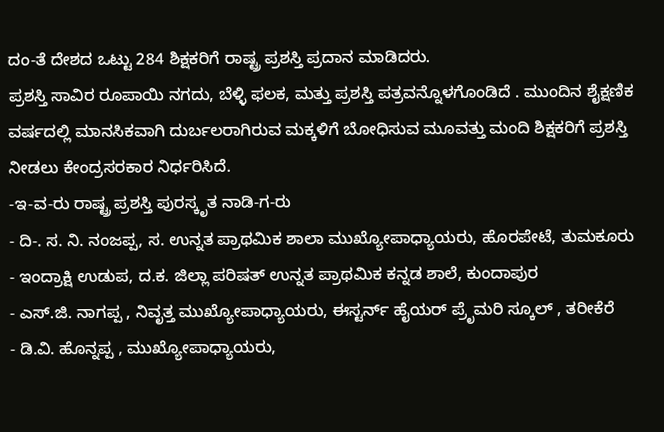ದಂ-ತೆ ದೇಶದ ಒಟ್ಟು 284 ಶಿಕ್ಷಕರಿಗೆ ರಾಷ್ಟ್ರ ಪ್ರಶಸ್ತಿ ಪ್ರದಾನ ಮಾಡಿದರು.
ಪ್ರಶಸ್ತಿ ಸಾವಿರ ರೂಪಾಯಿ ನಗದು, ಬೆಳ್ಳಿ ಫಲಕ, ಮತ್ತು ಪ್ರಶಸ್ತಿ ಪತ್ರವನ್ನೊಳಗೊಂಡಿದೆ . ಮುಂದಿನ ಶೈಕ್ಷಣಿಕ ವರ್ಷದಲ್ಲಿ ಮಾನಸಿಕವಾಗಿ ದುರ್ಬಲರಾಗಿರುವ ಮಕ್ಕಳಿಗೆ ಬೋಧಿಸುವ ಮೂವತ್ತು ಮಂದಿ ಶಿಕ್ಷಕರಿಗೆ ಪ್ರಶಸ್ತಿ ನೀಡಲು ಕೇಂದ್ರಸರಕಾರ ನಿರ್ಧರಿಸಿದೆ.
-ಇ-ವ-ರು ರಾಷ್ಟ್ರ ಪ್ರಶಸ್ತಿ ಪುರಸ್ಕೃತ ನಾಡಿ-ಗ-ರು
- ದಿ-. ಸ. ನಿ. ನಂಜಪ್ಪ, ಸ. ಉನ್ನತ ಪ್ರಾಥಮಿಕ ಶಾಲಾ ಮುಖ್ಯೋಪಾಧ್ಯಾಯರು, ಹೊರಪೇಟೆ, ತುಮಕೂರು
- ಇಂದ್ರಾಕ್ಷಿ ಉಡುಪ, ದ.ಕ. ಜಿಲ್ಲಾ ಪರಿಷತ್ ಉನ್ನತ ಪ್ರಾಥಮಿಕ ಕನ್ನಡ ಶಾಲೆ, ಕುಂದಾಪುರ
- ಎಸ್.ಜಿ. ನಾಗಪ್ಪ , ನಿವೃತ್ತ ಮುಖ್ಯೋಪಾಧ್ಯಾಯರು, ಈಸ್ಟರ್ನ್ ಹೈಯರ್ ಪ್ರೆೃಮರಿ ಸ್ಕೂಲ್ , ತರೀಕೆರೆ
- ಡಿ.ವಿ. ಹೊನ್ನಪ್ಪ , ಮುಖ್ಯೋಪಾಧ್ಯಾಯರು,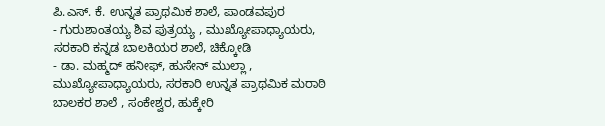ಪಿ.ಎಸ್. ಕೆ. ಉನ್ನತ ಪ್ರಾಥಮಿಕ ಶಾಲೆ, ಪಾಂಡವಪುರ
- ಗುರುಶಾಂತಯ್ಯ ಶಿವ ಪುತ್ರಯ್ಯ , ಮುಖ್ಯೋಪಾಧ್ಯಾಯರು, ಸರಕಾರಿ ಕನ್ನಡ ಬಾಲಕಿಯರ ಶಾಲೆ, ಚಿಕ್ಕೋಡಿ
- ಡಾ. ಮಹ್ಮದ್ ಹನೀಫ್, ಹುಸೇನ್ ಮುಲ್ಲಾ , ಮುಖ್ಯೋಪಾಧ್ಯಾಯರು, ಸರಕಾರಿ ಉನ್ನತ ಪ್ರಾಥಮಿಕ ಮರಾಠಿ ಬಾಲಕರ ಶಾಲೆ , ಸಂಕೇಶ್ವರ, ಹುಕ್ಕೇರಿ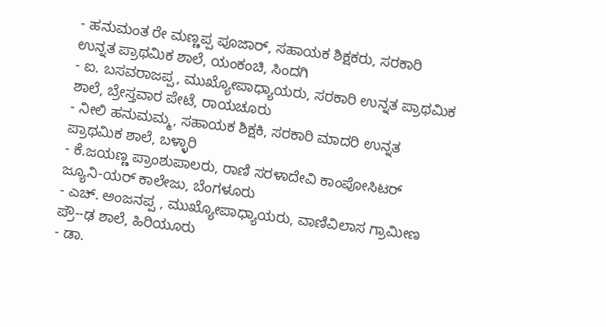- ಹನುಮಂತ ರೇ ಮಣ್ಣಪ್ಪ ಪೂಜಾರ್, ಸಹಾಯಕ ಶಿಕ್ಷಕರು, ಸರಕಾರಿ ಉನ್ನತ ಪ್ರಾಥಮಿಕ ಶಾಲೆ, ಯಂಕಂಚಿ, ಸಿಂದಗಿ
- ಐ. ಬಸವರಾಜಪ್ಪ, ಮುಖ್ಯೋಪಾಧ್ಯಾಯರು, ಸರಕಾರಿ ಉನ್ನತ ಪ್ರಾಥಮಿಕ ಶಾಲೆ, ಬ್ರೇಸ್ತವಾರ ಪೇಟೆ, ರಾಯಚೂರು
- ನೀಲಿ ಹನುಮಮ್ಮ, ಸಹಾಯಕ ಶಿಕ್ಷಕಿ, ಸರಕಾರಿ ಮಾದರಿ ಉನ್ನತ ಪ್ರಾಥಮಿಕ ಶಾಲೆ, ಬಳ್ಳಾರಿ
- ಕೆ.ಜಯಣ್ಣ ಪ್ರಾಂಶುಪಾಲರು, ರಾಣಿ ಸರಳಾದೇವಿ ಕಾಂಪೋಸಿಟರ್ ಜ್ಯೂನಿ-ಯರ್ ಕಾಲೇಜು, ಬೆಂಗಳೂರು
- ಎಚ್. ಅಂಜನಪ್ಪ , ಮುಖ್ಯೋಪಾಧ್ಯಾಯರು, ವಾಣಿವಿಲಾಸ ಗ್ರಾಮೀಣ ಪ್ರೌ--ಢ ಶಾಲೆ, ಹಿರಿಯೂರು
- ಡಾ.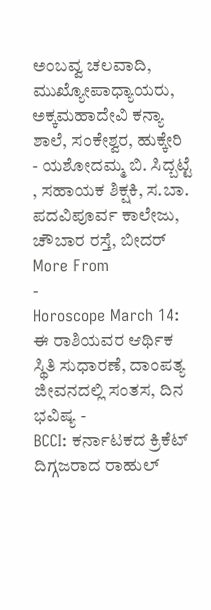ಅಂಬವ್ವ ಚಲವಾದಿ, ಮುಖ್ಯೋಪಾಧ್ಯಾಯರು, ಅಕ್ಕಮಹಾದೇವಿ ಕನ್ಯಾ ಶಾಲೆ, ಸಂಕೇಶ್ವರ, ಹುಕ್ಕೇರಿ
- ಯಶೋದಮ್ಮ ಬಿ. ಸಿದ್ಬಟ್ಟೆ , ಸಹಾಯಕ ಶಿಕ್ಷಕಿ, ಸ.ಬಾ. ಪದವಿಪೂರ್ವ ಕಾಲೇಜು, ಚೌಬಾರ ರಸ್ತೆ, ಬೀದರ್
More From
-
Horoscope March 14: ಈ ರಾಶಿಯವರ ಆರ್ಥಿಕ ಸ್ಥಿತಿ ಸುಧಾರಣೆ, ದಾಂಪತ್ಯ ಜೀವನದಲ್ಲಿ ಸಂತಸ, ದಿನ ಭವಿಷ್ಯ -
BCCI: ಕರ್ನಾಟಕದ ಕ್ರಿಕೆಟ್ ದಿಗ್ಗಜರಾದ ರಾಹುಲ್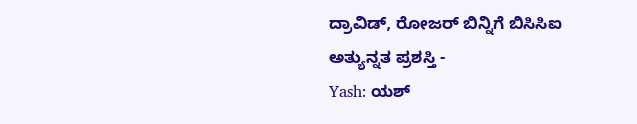ದ್ರಾವಿಡ್, ರೋಜರ್ ಬಿನ್ನಿಗೆ ಬಿಸಿಸಿಐ ಅತ್ಯುನ್ನತ ಪ್ರಶಸ್ತಿ -
Yash: ಯಶ್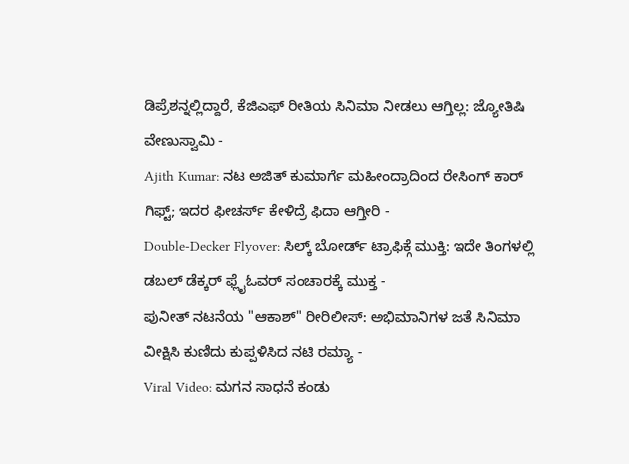ಡಿಪ್ರೆಶನ್ನಲ್ಲಿದ್ದಾರೆ, ಕೆಜಿಎಫ್ ರೀತಿಯ ಸಿನಿಮಾ ನೀಡಲು ಆಗ್ತಿಲ್ಲ: ಜ್ಯೋತಿಷಿ ವೇಣುಸ್ವಾಮಿ -
Ajith Kumar: ನಟ ಅಜಿತ್ ಕುಮಾರ್ಗೆ ಮಹೀಂದ್ರಾದಿಂದ ರೇಸಿಂಗ್ ಕಾರ್ ಗಿಫ್ಟ್; ಇದರ ಫೀಚರ್ಸ್ ಕೇಳಿದ್ರೆ ಫಿದಾ ಆಗ್ತೀರಿ -
Double-Decker Flyover: ಸಿಲ್ಕ್ ಬೋರ್ಡ್ ಟ್ರಾಫಿಕ್ಗೆ ಮುಕ್ತಿ: ಇದೇ ತಿಂಗಳಲ್ಲಿ ಡಬಲ್ ಡೆಕ್ಕರ್ ಫ್ಲೈಓವರ್ ಸಂಚಾರಕ್ಕೆ ಮುಕ್ತ -
ಪುನೀತ್ ನಟನೆಯ "ಆಕಾಶ್" ರೀರಿಲೀಸ್: ಅಭಿಮಾನಿಗಳ ಜತೆ ಸಿನಿಮಾ ವೀಕ್ಷಿಸಿ ಕುಣಿದು ಕುಪ್ಪಳಿಸಿದ ನಟಿ ರಮ್ಯಾ -
Viral Video: ಮಗನ ಸಾಧನೆ ಕಂಡು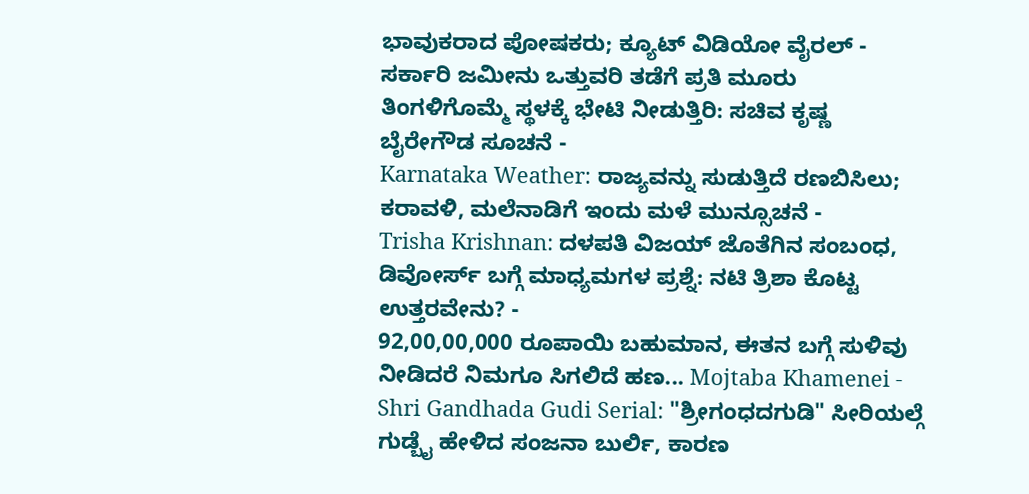ಭಾವುಕರಾದ ಪೋಷಕರು; ಕ್ಯೂಟ್ ವಿಡಿಯೋ ವೈರಲ್ -
ಸರ್ಕಾರಿ ಜಮೀನು ಒತ್ತುವರಿ ತಡೆಗೆ ಪ್ರತಿ ಮೂರು ತಿಂಗಳಿಗೊಮ್ಮೆ ಸ್ಥಳಕ್ಕೆ ಭೇಟಿ ನೀಡುತ್ತಿರಿ: ಸಚಿವ ಕೃಷ್ಣ ಬೈರೇಗೌಡ ಸೂಚನೆ -
Karnataka Weather: ರಾಜ್ಯವನ್ನು ಸುಡುತ್ತಿದೆ ರಣಬಿಸಿಲು; ಕರಾವಳಿ, ಮಲೆನಾಡಿಗೆ ಇಂದು ಮಳೆ ಮುನ್ಸೂಚನೆ -
Trisha Krishnan: ದಳಪತಿ ವಿಜಯ್ ಜೊತೆಗಿನ ಸಂಬಂಧ, ಡಿವೋರ್ಸ್ ಬಗ್ಗೆ ಮಾಧ್ಯಮಗಳ ಪ್ರಶ್ನೆ: ನಟಿ ತ್ರಿಶಾ ಕೊಟ್ಟ ಉತ್ತರವೇನು? -
92,00,00,000 ರೂಪಾಯಿ ಬಹುಮಾನ, ಈತನ ಬಗ್ಗೆ ಸುಳಿವು ನೀಡಿದರೆ ನಿಮಗೂ ಸಿಗಲಿದೆ ಹಣ... Mojtaba Khamenei -
Shri Gandhada Gudi Serial: "ಶ್ರೀಗಂಧದಗುಡಿ" ಸೀರಿಯಲ್ಗೆ ಗುಡ್ಬೈ ಹೇಳಿದ ಸಂಜನಾ ಬುರ್ಲಿ, ಕಾರಣ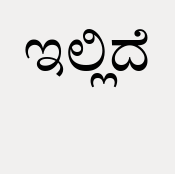ಇಲ್ಲಿದೆ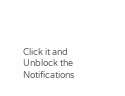Click it and Unblock the Notifications